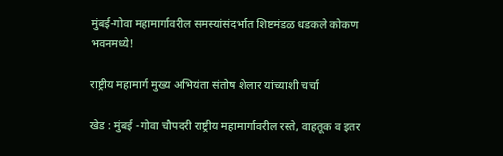मुंबई-गोवा महामार्गावरील समस्यांसंदर्भात शिष्टमंडळ धडकले कोकण भवनमध्ये!

राष्ट्रीय महामार्ग मुख्य अभियंता संतोष शेलार यांच्याशी चर्चा

खेड : मुंबई -गोवा चौपदरी राष्ट्रीय महामार्गावरील रस्ते, वाहतूक व इतर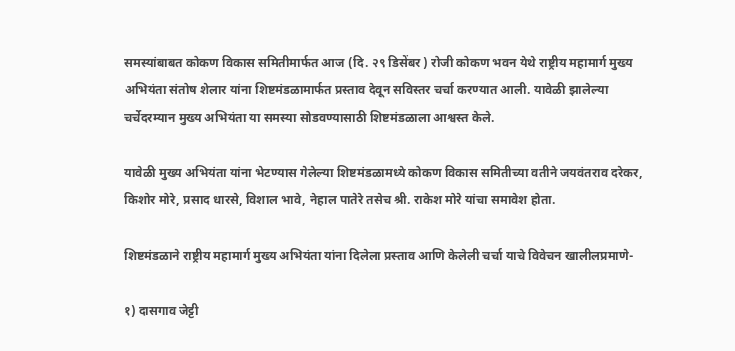समस्यांबाबत कोकण विकास समितीमार्फत आज (दि. २९ डिसेंबर ) रोजी कोकण भवन येथे राष्ट्रीय महामार्ग मुख्य अभियंता संतोष शेलार यांना शिष्टमंडळामार्फत प्रस्ताव देवून सविस्तर चर्चा करण्यात आली. यावेळी झालेल्या चर्चेदरम्यान मुख्य अभियंता या समस्या सोडवण्यासाठी शिष्टमंडळाला आश्वस्त केले.

यावेळी मुख्य अभियंता यांना भेटण्यास गेलेल्या शिष्टमंडळामध्ये कोकण विकास समितीच्या वतीने जयवंतराव दरेकर, किशोर मोरे, प्रसाद धारसे, विशाल भावे, नेहाल पातेरे तसेच श्री. राकेश मोरे यांचा समावेश होता.

शिष्टमंडळाने राष्ट्रीय महामार्ग मुख्य अभियंता यांना दिलेला प्रस्ताव आणि केलेली चर्चा याचे विवेचन खालीलप्रमाणे-

१) दासगाव जेट्टी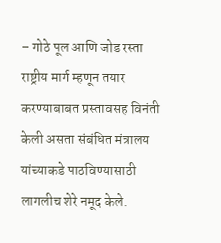– गोठे पूल आणि जोड रस्ता राष्ट्रीय मार्ग म्हणून तयार करण्याबाबत प्रस्तावसह विनंती केली असता संबंधित मंत्रालय यांच्याकडे पाठविण्यासाठी लागलीच शेरे नमूद केले.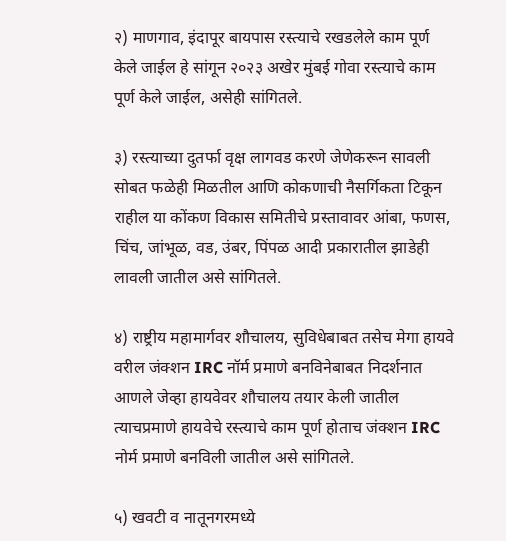२) माणगाव, इंदापूर बायपास रस्त्याचे रखडलेले काम पूर्ण केले जाईल हे सांगून २०२३ अखेर मुंबई गोवा रस्त्याचे काम पूर्ण केले जाईल, असेही सांगितले.

३) रस्त्याच्या दुतर्फा वृक्ष लागवड करणे जेणेकरून सावली सोबत फळेही मिळतील आणि कोकणाची नैसर्गिकता टिकून राहील या कोंकण विकास समितीचे प्रस्तावावर आंबा, फणस, चिंच, जांभूळ, वड, उंबर, पिंपळ आदी प्रकारातील झाडेही लावली जातील असे सांगितले.

४) राष्ट्रीय महामार्गवर शौचालय, सुविधेबाबत तसेच मेगा हायवे वरील जंक्शन IRC नॉर्म प्रमाणे बनविनेबाबत निदर्शनात आणले जेव्हा हायवेवर शौचालय तयार केली जातील त्याचप्रमाणे हायवेचे रस्त्याचे काम पूर्ण होताच जंक्शन IRC नोर्म प्रमाणे बनविली जातील असे सांगितले.

५) खवटी व नातूनगरमध्ये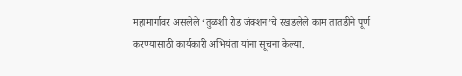महामार्गावर असलेले ‘तुळशी रोड जंक्शन’चे रखडलेले काम तातडीने पूर्ण करण्यासाठी कार्यकारी अभियंता यांना सूचना केल्या.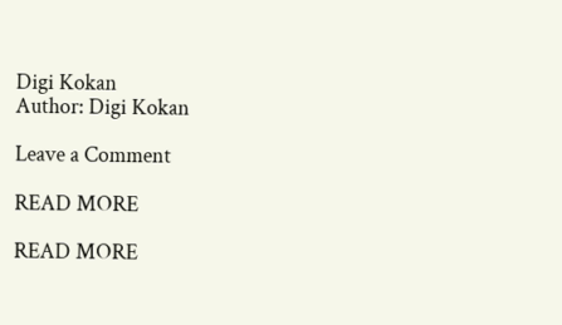Digi Kokan
Author: Digi Kokan

Leave a Comment

READ MORE

READ MORE